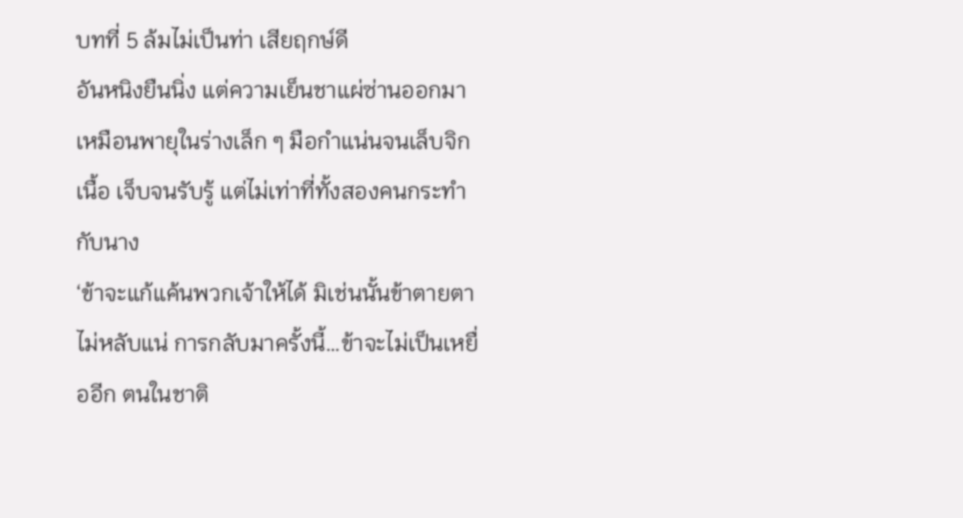บทที่ 5 ล้มไม่เป็นท่า เสียฤกษ์ดี
อันหนิงยืนนิ่ง แต่ความเย็นชาแผ่ซ่านออกมาเหมือนพายุในร่างเล็ก ๆ มือกำแน่นจนเล็บจิกเนื้อ เจ็บจนรับรู้ แต่ไม่เท่าที่ทั้งสองคนกระทำกับนาง
‘ข้าจะแก้แค้นพวกเจ้าให้ได้ มิเช่นนั้นข้าตายตาไม่หลับแน่ การกลับมาครั้งนี้…ข้าจะไม่เป็นเหยื่ออีก ตนในชาติ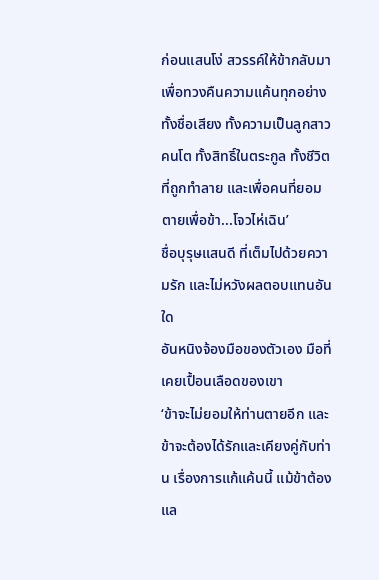ก่อนแสนโง่ สวรรค์ให้ข้ากลับมาเพื่อทวงคืนความแค้นทุกอย่าง ทั้งชื่อเสียง ทั้งความเป็นลูกสาวคนโต ทั้งสิทธิ์ในตระกูล ทั้งชีวิตที่ถูกทำลาย และเพื่อคนที่ยอมตายเพื่อข้า...โจวไห่เฉิน’
ชื่อบุรุษแสนดี ที่เต็มไปด้วยความรัก และไม่หวังผลตอบแทนอันใด
อันหนิงจ้องมือของตัวเอง มือที่เคยเปื้อนเลือดของเขา
‘ข้าจะไม่ยอมให้ท่านตายอีก และข้าจะต้องได้รักและเคียงคู่กับท่าน เรื่องการแก้แค้นนี้ แม้ข้าต้องแล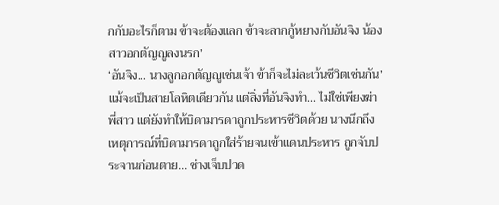กกับอะไรก็ตาม ข้าจะต้องแลก ข้าจะลากกู้หยางกับอันจิง น้องสาวอกตัญญูลงนรก’
‘อันจิง... นางลูกอกตัญญูเช่นเจ้า ข้าก็จะไม่ละเว้นชีวิตเช่นกัน’
แม้จะเป็นสายโลหิตเดียวกัน แต่สิ่งที่อันจิงทำ... ไม่ใช่เพียงฆ่าพี่สาว แต่ยังทำให้บิดามารดาถูกประหารชีวิตด้วย นางนึกถึงเหตุการณ์ที่บิดามารดาถูกใส่ร้ายจนเข้าแดนประหาร ถูกจับประจานก่อนตาย... ช่างเจ็บปวด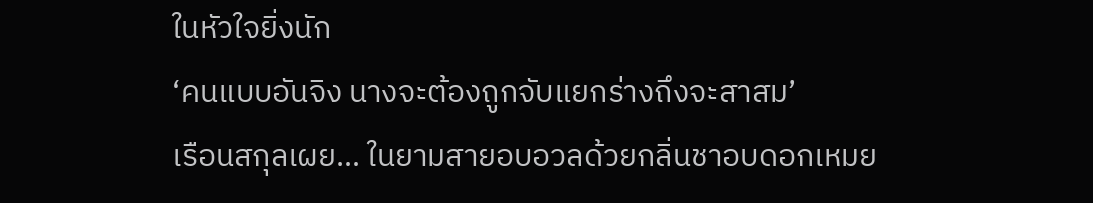ในหัวใจยิ่งนัก
‘คนแบบอันจิง นางจะต้องถูกจับแยกร่างถึงจะสาสม’
เรือนสกุลเผย… ในยามสายอบอวลด้วยกลิ่นชาอบดอกเหมย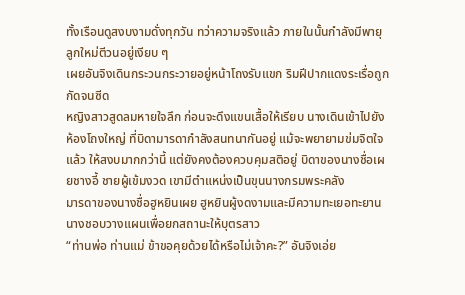ทั้งเรือนดูสงบงามดั่งทุกวัน ทว่าความจริงแล้ว ภายในนั้นกำลังมีพายุลูกใหม่ตีวนอยู่เงียบ ๆ
เผยอันจิงเดินกระวนกระวายอยู่หน้าโถงรับแขก ริมฝีปากแดงระเรื่อถูกกัดจนซีด
หญิงสาวสูดลมหายใจลึก ก่อนจะดึงแขนเสื้อให้เรียบ นางเดินเข้าไปยังห้องโถงใหญ่ ที่บิดามารดากำลังสนทนากันอยู่ แม้จะพยายามข่มจิตใจแล้ว ให้สงบมากกว่านี้ แต่ยังคงต้องควบคุมสติอยู่ บิดาของนางชื่อเผยชางอี้ ชายผู้เข้มงวด เขามีตำแหน่งเป็นขุนนางกรมพระคลัง
มารดาของนางชื่อฮูหยินเผย ฮูหยินผู้งดงามและมีความทะเยอทะยาน นางชอบวางแผนเพื่อยกสถานะให้บุตรสาว
“ท่านพ่อ ท่านแม่ ข้าขอคุยด้วยได้หรือไม่เจ้าคะ?” อันจิงเอ่ย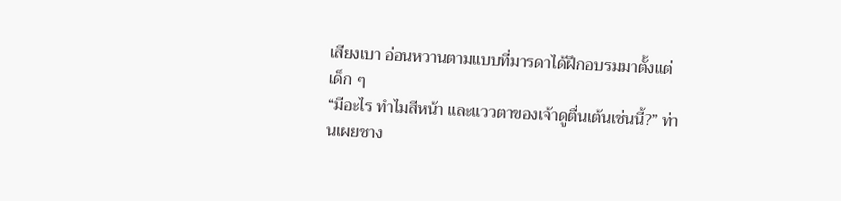เสียงเบา อ่อนหวานตามแบบที่มารดาได้ฝึกอบรมมาตั้งแต่เด็ก ๆ
“มีอะไร ทำไมสีหน้า และแววตาของเจ้าดูตื่นเต้นเช่นนี้?” ท่านเผยชาง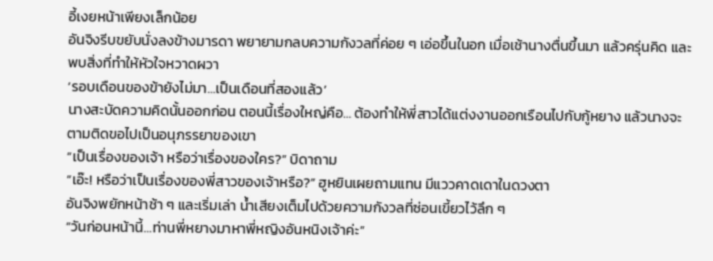อี้เงยหน้าเพียงเล็กน้อย
อันจิงรีบขยับนั่งลงข้างมารดา พยายามกลบความกังวลที่ค่อย ๆ เอ่อขึ้นในอก เมื่อเช้านางตื่นขึ้นมา แล้วครุ่นคิด และพบสิ่งที่ทำให้หัวใจหวาดผวา
‘รอบเดือนของข้ายังไม่มา…เป็นเดือนที่สองแล้ว’
นางสะบัดความคิดนั้นออกก่อน ตอนนี้เรื่องใหญ่คือ… ต้องทำให้พี่สาวได้แต่งงานออกเรือนไปกับกู้หยาง แล้วนางจะตามติดขอไปเป็นอนุภรรยาของเขา
“เป็นเรื่องของเจ้า หรือว่าเรื่องของใคร?” บิดาถาม
“เอ๊ะ! หรือว่าเป็นเรื่องของพี่สาวของเจ้าหรือ?” ฮูหยินเผยถามแทน มีแววคาดเดาในดวงตา
อันจิงพยักหน้าช้า ๆ และเริ่มเล่า น้ำเสียงเต็มไปด้วยความกังวลที่ซ่อนเขี้ยวไว้ลึก ๆ
“วันก่อนหน้านี้…ท่านพี่หยางมาหาพี่หญิงอันหนิงเจ้าค่ะ”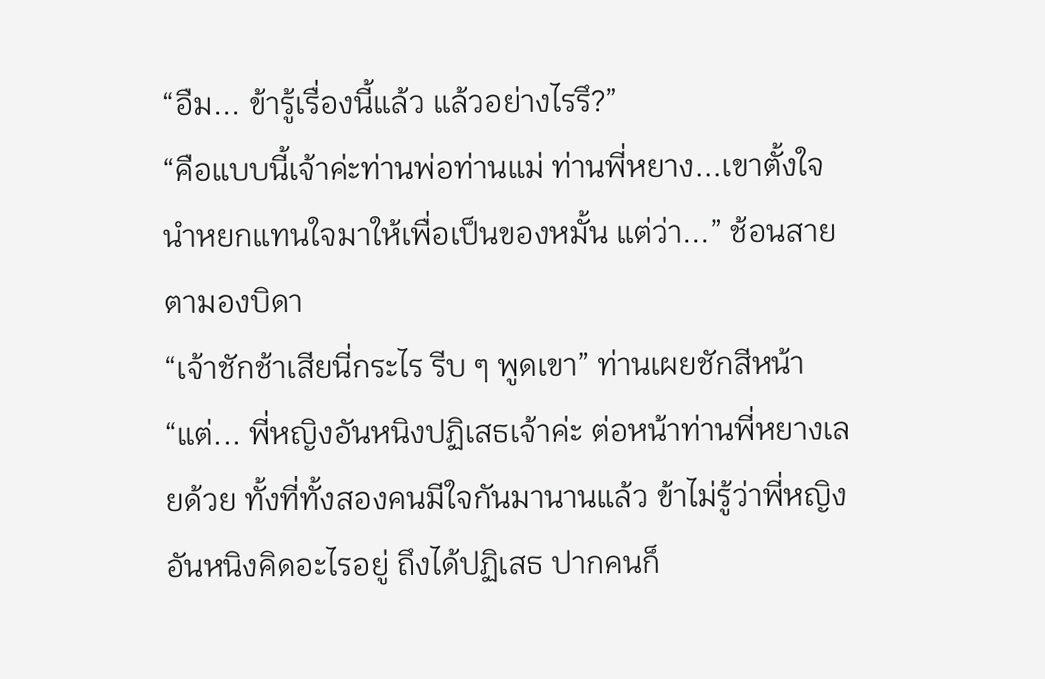“อืม... ข้ารู้เรื่องนี้แล้ว แล้วอย่างไรรึ?”
“คือแบบนี้เจ้าค่ะท่านพ่อท่านแม่ ท่านพี่หยาง...เขาตั้งใจนำหยกแทนใจมาให้เพื่อเป็นของหมั้น แต่ว่า...” ช้อนสายตามองบิดา
“เจ้าชักช้าเสียนี่กระไร รีบ ๆ พูดเขา” ท่านเผยชักสีหน้า
“แต่... พี่หญิงอันหนิงปฏิเสธเจ้าค่ะ ต่อหน้าท่านพี่หยางเลยด้วย ทั้งที่ทั้งสองคนมีใจกันมานานแล้ว ข้าไม่รู้ว่าพี่หญิงอันหนิงคิดอะไรอยู่ ถึงได้ปฏิเสธ ปากคนก็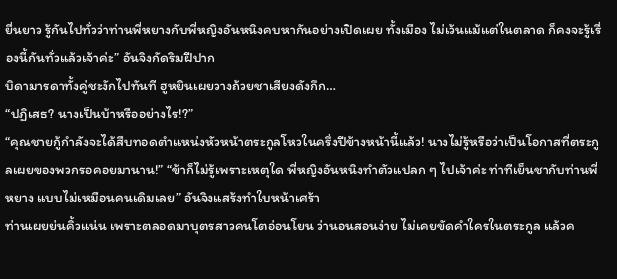ยื่นยาว รู้กันไปทั่วว่าท่านพี่หยางกับพี่หญิงอันหนิงคบหากันอย่างเปิดเผย ทั้งเมือง ไม่เว้นแม้แต่ในตลาด ก็คงจะรู้เรื่องนี้กันทั่วแล้วเจ้าค่ะ” อันจิงกัดริมฝีปาก
บิดามารดาทั้งคู่ชะงักไปทันที ฮูหยินเผยวางถ้วยชาเสียงดังกึก…
“ปฏิเสธ? นางเป็นบ้าหรืออย่างไร!?”
“คุณชายกู้กำลังจะได้สืบทอดตำแหน่งหัวหน้าตระกูลโหวในครึ่งปีข้างหน้านี้แล้ว! นางไม่รู้หรือว่าเป็นโอกาสที่ตระกูลเผยของพวกรอคอยมานาน!” “ข้าก็ไม่รู้เพราะเหตุใด พี่หญิงอันหนิงทำตัวแปลก ๆ ไปเจ้าค่ะ ท่าทีเย็นชากับท่านพี่หยาง แบบไม่เหมือนคนเดิมเลย” อันจิงแสร้งทำใบหน้าเศร้า
ท่านเผยย่นคิ้วแน่น เพราะตลอดมาบุตรสาวคนโตอ่อนโยน ว่านอนสอนง่าย ไม่เคยขัดคำใครในตระกูล แล้วค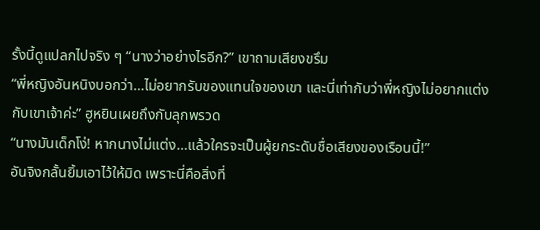รั้งนี้ดูแปลกไปจริง ๆ “นางว่าอย่างไรอีก?” เขาถามเสียงขรึม
“พี่หญิงอันหนิงบอกว่า…ไม่อยากรับของแทนใจของเขา และนี่เท่ากับว่าพี่หญิงไม่อยากแต่งกับเขาเจ้าค่ะ” ฮูหยินเผยถึงกับลุกพรวด
“นางมันเด็กโง่! หากนางไม่แต่ง…แล้วใครจะเป็นผู้ยกระดับชื่อเสียงของเรือนนี้!”
อันจิงกลั้นยิ้มเอาไว้ให้มิด เพราะนี่คือสิ่งที่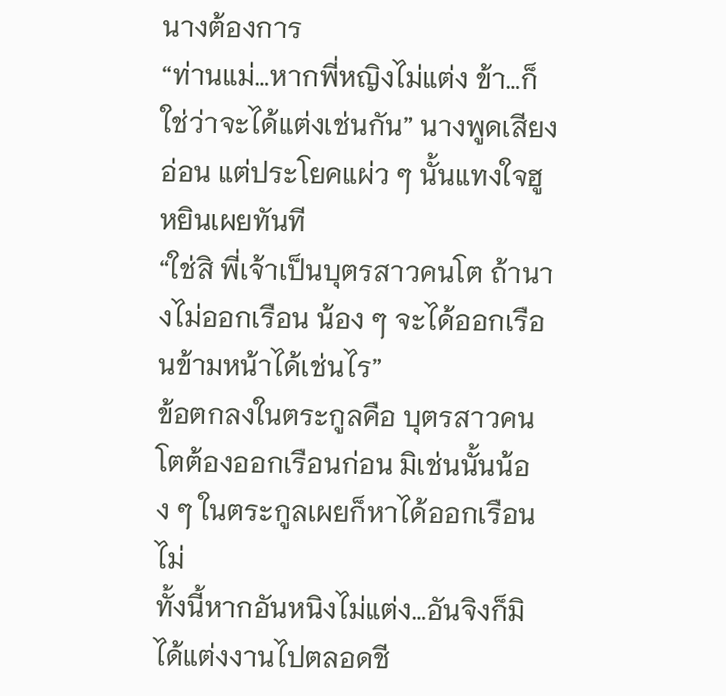นางต้องการ
“ท่านแม่…หากพี่หญิงไม่แต่ง ข้า…ก็ใช่ว่าจะได้แต่งเช่นกัน” นางพูดเสียงอ่อน แต่ประโยคแผ่ว ๆ นั้นแทงใจฮูหยินเผยทันที
“ใช่สิ พี่เจ้าเป็นบุตรสาวคนโต ถ้านางไม่ออกเรือน น้อง ๆ จะได้ออกเรือนข้ามหน้าได้เช่นไร”
ข้อตกลงในตระกูลคือ บุตรสาวคนโตต้องออกเรือนก่อน มิเช่นนั้นน้อง ๆ ในตระกูลเผยก็หาได้ออกเรือนไม่
ทั้งนี้หากอันหนิงไม่แต่ง…อันจิงก็มิได้แต่งงานไปตลอดชี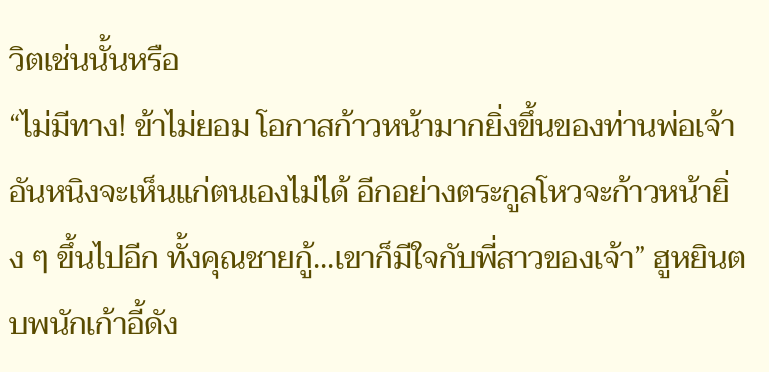วิตเช่นนั้นหรือ
“ไม่มีทาง! ข้าไม่ยอม โอกาสก้าวหน้ามากยิ่งขึ้นของท่านพ่อเจ้า อันหนิงจะเห็นแก่ตนเองไม่ได้ อีกอย่างตระกูลโหวจะก้าวหน้ายิ่ง ๆ ขึ้นไปอีก ทั้งคุณชายกู้...เขาก็มีใจกับพี่สาวของเจ้า” ฮูหยินตบพนักเก้าอี้ดัง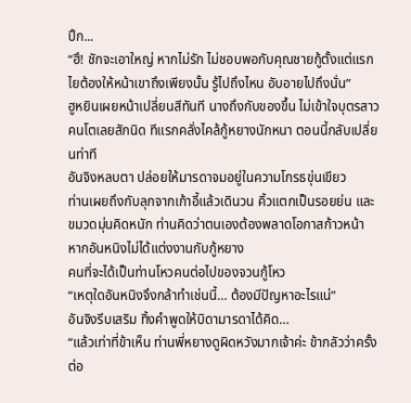ปึก...
“ฮึ! ชักจะเอาใหญ่ หากไม่รัก ไม่ชอบพอกับคุณชายกู้ตั้งแต่แรก ไยต้องให้หน้าเขาถึงเพียงนั้น รู้ไปถึงไหน อับอายไปถึงนั่น”
ฮูหยินเผยหน้าเปลี่ยนสีทันที นางถึงกับของขึ้น ไม่เข้าใจบุตรสาวคนโตเลยสักนิด ทีแรกคลั่งไคล้กู้หยางนักหนา ตอนนี้กลับเปลี่ยนท่าที
อันจิงหลบตา ปล่อยให้มารดาจมอยู่ในความโกรธขุ่นเขียว
ท่านเผยถึงกับลุกจากเก้าอี้แล้วเดินวน คิ้วแตกเป็นรอยย่น และขมวดมุ่นคิดหนัก ท่านคิดว่าตนเองต้องพลาดโอกาสก้าวหน้า หากอันหนิงไม่ได้แต่งงานกับกู้หยาง
คนที่จะได้เป็นท่านโหวคนต่อไปของจวนกู้โหว
“เหตุใดอันหนิงจึงกล้าทำเช่นนี้… ต้องมีปัญหาอะไรแน่”
อันจิงรีบเสริม ทิ้งคำพูดให้บิดามารดาได้คิด…
“แล้วเท่าที่ข้าเห็น ท่านพี่หยางดูผิดหวังมากเจ้าค่ะ ข้ากลัวว่าครั้งต่อ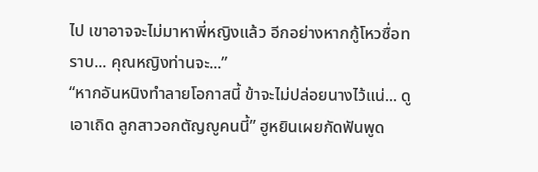ไป เขาอาจจะไม่มาหาพี่หญิงแล้ว อีกอย่างหากกู้โหวซื่อทราบ... คุณหญิงท่านจะ...”
“หากอันหนิงทำลายโอกาสนี้ ข้าจะไม่ปล่อยนางไว้แน่... ดูเอาเถิด ลูกสาวอกตัญญูคนนี้” ฮูหยินเผยกัดฟันพูด